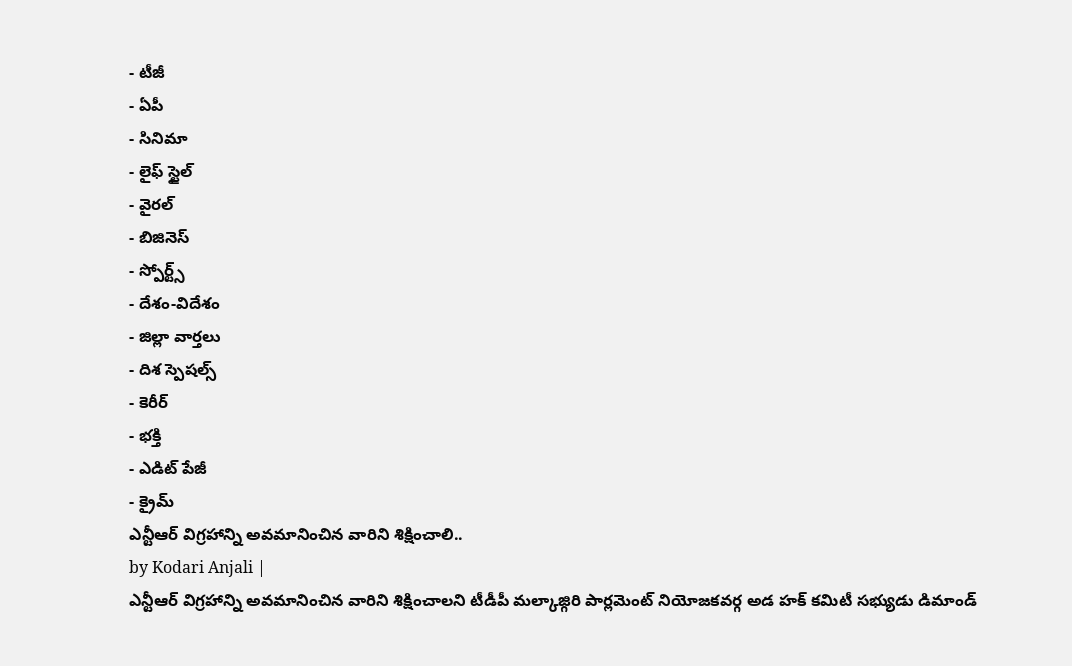- టీజీ
- ఏపీ
- సినిమా
- లైఫ్ స్టైల్
- వైరల్
- బిజినెస్
- స్పోర్ట్స్
- దేశం-విదేశం
- జిల్లా వార్తలు
- దిశ స్పెషల్స్
- కెరీర్
- భక్తి
- ఎడిట్ పేజీ
- క్రైమ్
ఎన్టీఆర్ విగ్రహాన్ని అవమానించిన వారిని శిక్షించాలి..
by Kodari Anjali |
ఎన్టీఆర్ విగ్రహాన్ని అవమానించిన వారిని శిక్షించాలని టీడీపీ మల్కాజ్గిరి పార్లమెంట్ నియోజకవర్గ అడ హక్ కమిటీ సభ్యుడు డిమాండ్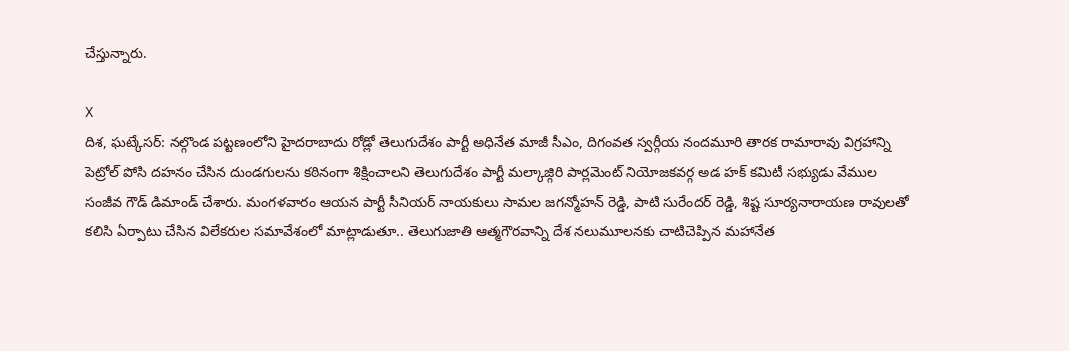చేస్తున్నారు.

X
దిశ, ఘట్కేసర్: నల్గొండ పట్టణంలోని హైదరాబాదు రోడ్లో తెలుగుదేశం పార్టీ అధినేత మాజీ సీఎం, దిగంవత స్వర్గీయ నందమూరి తారక రామారావు విగ్రహాన్ని పెట్రోల్ పోసి దహనం చేసిన దుండగులను కఠినంగా శిక్షించాలని తెలుగుదేశం పార్టీ మల్కాజ్గిరి పార్లమెంట్ నియోజకవర్గ అడ హక్ కమిటీ సభ్యుడు వేముల సంజీవ గౌడ్ డిమాండ్ చేశారు. మంగళవారం ఆయన పార్టీ సీనియర్ నాయకులు సామల జగన్మోహన్ రెడ్డి, పాటి సురేందర్ రెడ్డి, శిష్ట సూర్యనారాయణ రావులతో కలిసి ఏర్పాటు చేసిన విలేకరుల సమావేశంలో మాట్లాడుతూ.. తెలుగుజాతి ఆత్మగౌరవాన్ని దేశ నలుమూలనకు చాటిచెప్పిన మహానేత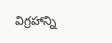విగ్రహాన్ని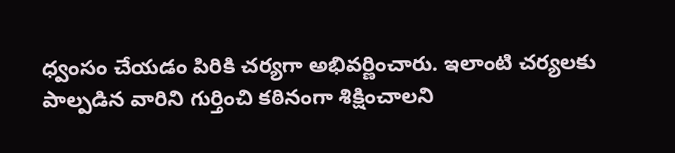ధ్వంసం చేయడం పిరికి చర్యగా అభివర్ణించారు. ఇలాంటి చర్యలకు పాల్పడిన వారిని గుర్తించి కఠినంగా శిక్షించాలని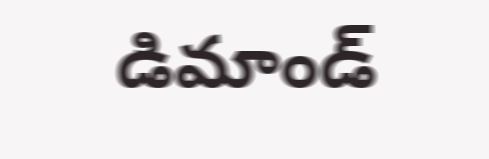డిమాండ్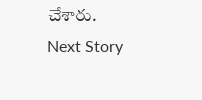చేశారు.
Next Story